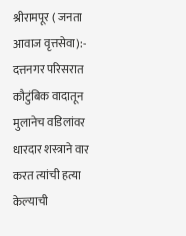श्रीरामपूर ( जनता आवाज वृत्तसेवा):- दत्तनगर परिसरात कौटुंबिक वादातून मुलानेच वडिलांवर धारदार शस्त्राने वार करत त्यांची हत्या केल्याची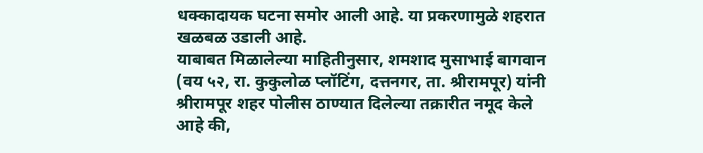धक्कादायक घटना समोर आली आहे. या प्रकरणामुळे शहरात खळबळ उडाली आहे.
याबाबत मिळालेल्या माहितीनुसार, शमशाद मुसाभाई बागवान (वय ५२, रा. कुकुलोळ प्लॉटिंग, दत्तनगर, ता. श्रीरामपूर) यांनी श्रीरामपूर शहर पोलीस ठाण्यात दिलेल्या तक्रारीत नमूद केले आहे की,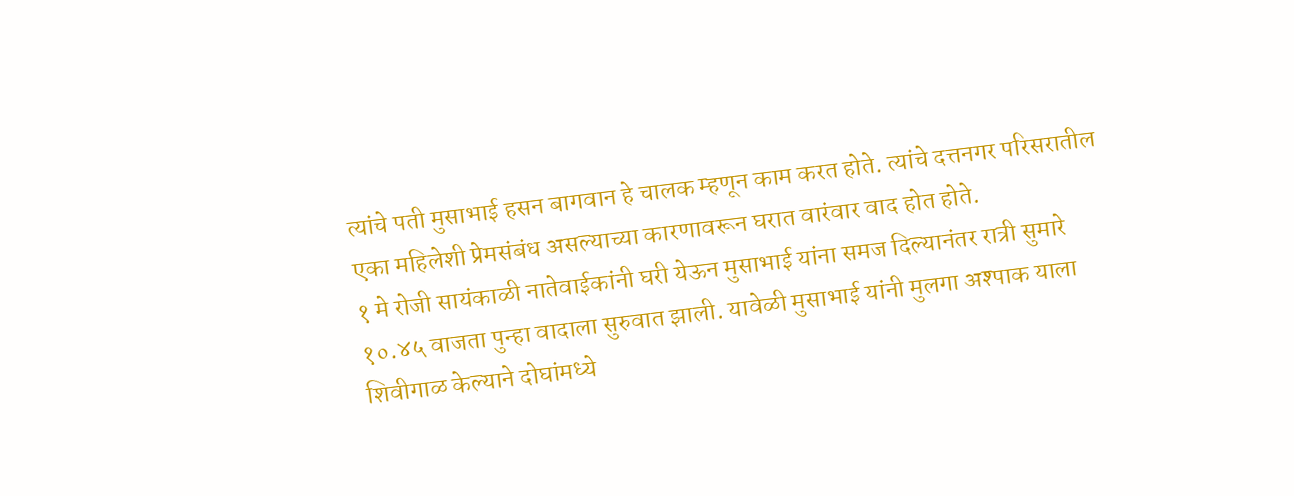त्यांचे पती मुसाभाई हसन बागवान हे चालक म्हणून काम करत होते. त्यांचे दत्तनगर परिसरातील एका महिलेशी प्रेमसंबंध असल्याच्या कारणावरून घरात वारंवार वाद होत होते.
१ मे रोजी सायंकाळी नातेवाईकांनी घरी येऊन मुसाभाई यांना समज दिल्यानंतर रात्री सुमारे १०.४५ वाजता पुन्हा वादाला सुरुवात झाली. यावेळी मुसाभाई यांनी मुलगा अश्पाक याला शिवीगाळ केल्याने दोघांमध्ये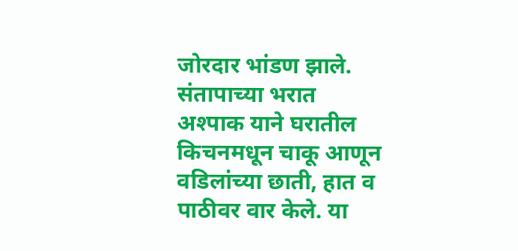जोरदार भांडण झाले. संतापाच्या भरात अश्पाक याने घरातील किचनमधून चाकू आणून वडिलांच्या छाती, हात व पाठीवर वार केले. या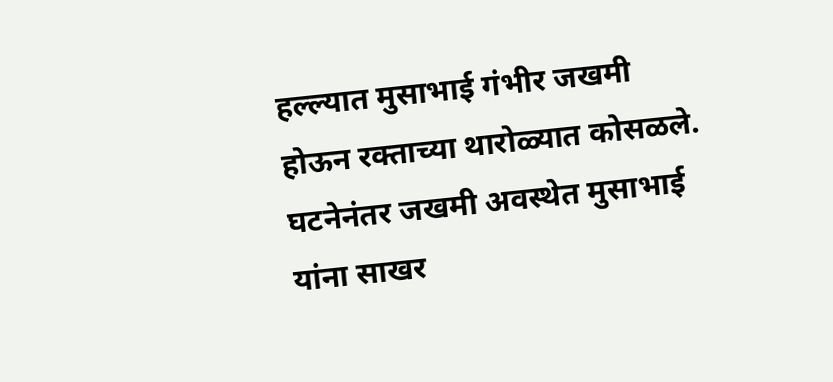हल्ल्यात मुसाभाई गंभीर जखमी होऊन रक्ताच्या थारोळ्यात कोसळले.
घटनेनंतर जखमी अवस्थेत मुसाभाई यांना साखर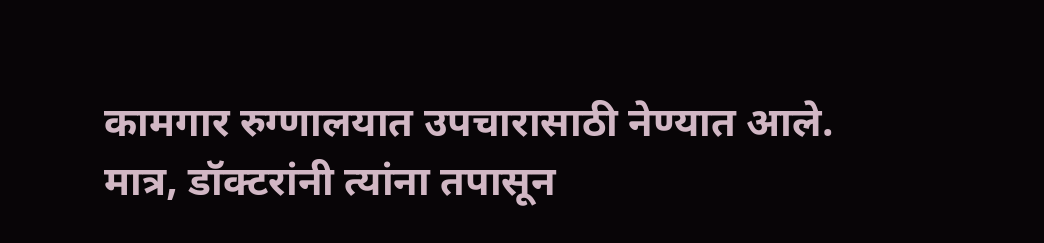कामगार रुग्णालयात उपचारासाठी नेण्यात आले. मात्र, डॉक्टरांनी त्यांना तपासून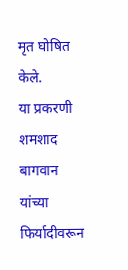मृत घोषित केले.
या प्रकरणी शमशाद बागवान यांच्या फिर्यादीवरून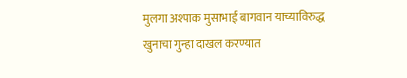मुलगा अश्पाक मुसाभाई बागवान याच्याविरुद्ध खुनाचा गुन्हा दाखल करण्यात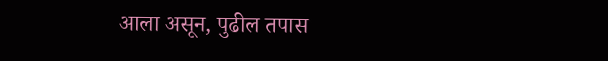आला असून, पुढील तपास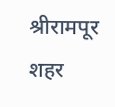श्रीरामपूर शहर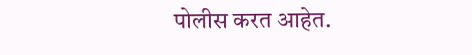पोलीस करत आहेत.